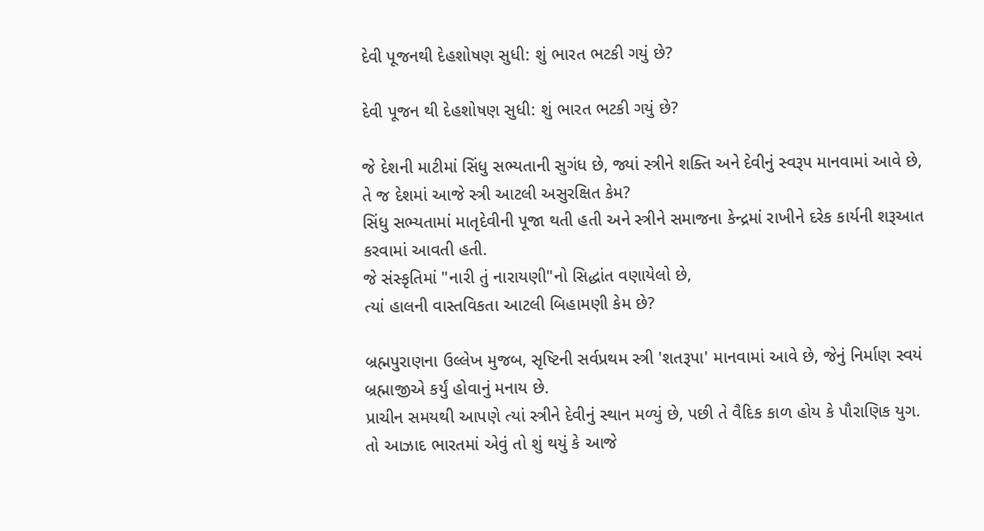દેવી પૂજનથી દેહશોષણ સુધી: શું ભારત ભટકી ગયું છે?

દેવી પૂજન થી દેહશોષણ સુધી: શું ભારત ભટકી ગયું છે?

જે દેશની માટીમાં સિંધુ સભ્યતાની સુગંધ છે, જ્યાં સ્ત્રીને શક્તિ અને દેવીનું સ્વરૂપ માનવામાં આવે છે, તે જ દેશમાં આજે સ્ત્રી આટલી અસુરક્ષિત કેમ?
સિંધુ સભ્યતામાં માતૃદેવીની પૂજા થતી હતી અને સ્ત્રીને સમાજના કેન્દ્રમાં રાખીને દરેક કાર્યની શરૂઆત કરવામાં આવતી હતી.
જે સંસ્કૃતિમાં "નારી તું નારાયણી"નો સિદ્ધાંત વણાયેલો છે,
ત્યાં હાલની વાસ્તવિકતા આટલી બિહામણી કેમ છે?

બ્રહ્મપુરાણના ઉલ્લેખ મુજબ, સૃષ્ટિની સર્વપ્રથમ સ્ત્રી 'શતરૂપા' માનવામાં આવે છે, જેનું નિર્માણ સ્વયં બ્રહ્માજીએ કર્યું હોવાનું મનાય છે.
પ્રાચીન સમયથી આપણે ત્યાં સ્ત્રીને દેવીનું સ્થાન મળ્યું છે, પછી તે વૈદિક કાળ હોય કે પૌરાણિક યુગ.
તો આઝાદ ભારતમાં એવું તો શું થયું કે આજે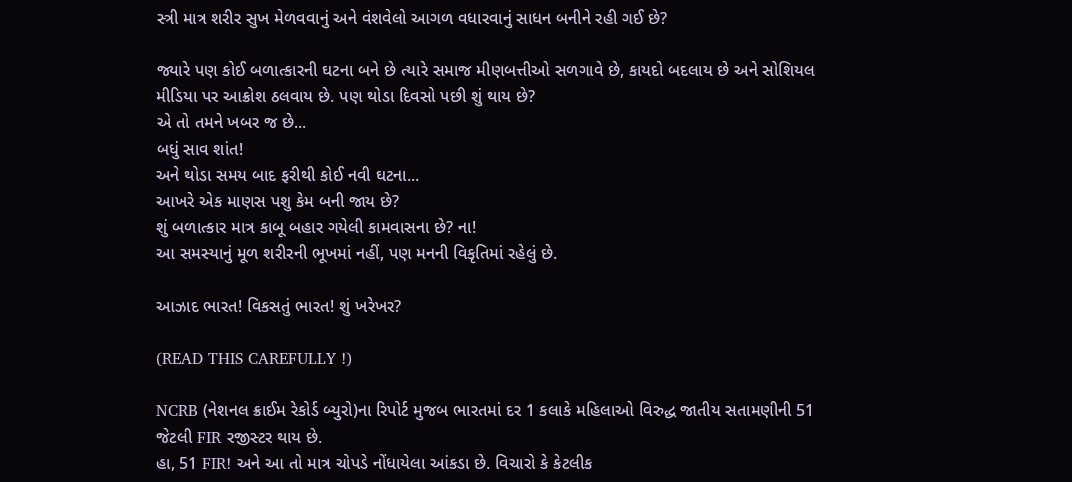સ્ત્રી માત્ર શરીર સુખ મેળવવાનું અને વંશવેલો આગળ વધારવાનું સાધન બનીને રહી ગઈ છે?

જ્યારે પણ કોઈ બળાત્કારની ઘટના બને છે ત્યારે સમાજ મીણબત્તીઓ સળગાવે છે, કાયદો બદલાય છે અને સોશિયલ મીડિયા પર આક્રોશ ઠલવાય છે. પણ થોડા દિવસો પછી શું થાય છે?
એ તો તમને ખબર જ છે...
બધું સાવ શાંત!
અને થોડા સમય બાદ ફરીથી કોઈ નવી ઘટના...
આખરે એક માણસ પશુ કેમ બની જાય છે?
શું બળાત્કાર માત્ર કાબૂ બહાર ગયેલી કામવાસના છે? ના!
આ સમસ્યાનું મૂળ શરીરની ભૂખમાં નહીં, પણ મનની વિકૃતિમાં રહેલું છે.

આઝાદ ભારત! વિકસતું ભારત! શું ખરેખર?

(READ THIS CAREFULLY !)

NCRB (નેશનલ ક્રાઈમ રેકોર્ડ બ્યુરો)ના રિપોર્ટ મુજબ ભારતમાં દર 1 કલાકે મહિલાઓ વિરુદ્ધ જાતીય સતામણીની 51 જેટલી FIR રજીસ્ટર થાય છે.
હા, 51 FIR! અને આ તો માત્ર ચોપડે નોંધાયેલા આંકડા છે. વિચારો કે કેટલીક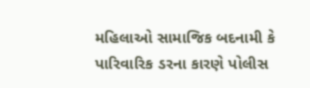મહિલાઓ સામાજિક બદનામી કે પારિવારિક ડરના કારણે પોલીસ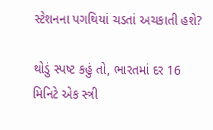સ્ટેશનના પગથિયાં ચડતાં અચકાતી હશે?

થોડું સ્પષ્ટ કહું તો, ભારતમાં દર 16 મિનિટે એક સ્ત્રી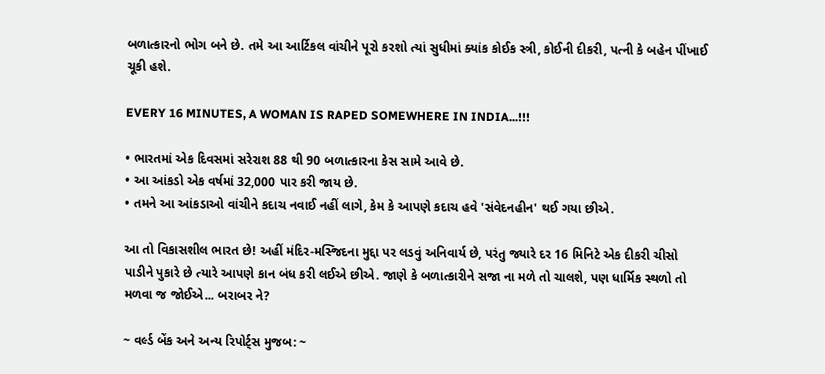બળાત્કારનો ભોગ બને છે. તમે આ આર્ટિકલ વાંચીને પૂરો કરશો ત્યાં સુધીમાં ક્યાંક કોઈક સ્ત્રી, કોઈની દીકરી, પત્ની કે બહેન પીંખાઈ ચૂકી હશે.

EVERY 16 MINUTES, A WOMAN IS RAPED SOMEWHERE IN INDIA...!!!

• ભારતમાં એક દિવસમાં સરેરાશ 88 થી 90 બળાત્કારના કેસ સામે આવે છે.
• આ આંકડો એક વર્ષમાં 32,000 પાર કરી જાય છે.
• તમને આ આંકડાઓ વાંચીને કદાચ નવાઈ નહીં લાગે, કેમ કે આપણે કદાચ હવે 'સંવેદનહીન' થઈ ગયા છીએ.

આ તો વિકાસશીલ ભારત છે! અહીં મંદિર-મસ્જિદના મુદ્દા પર લડવું અનિવાર્ય છે, પરંતુ જ્યારે દર 16 મિનિટે એક દીકરી ચીસો પાડીને પુકારે છે ત્યારે આપણે કાન બંધ કરી લઈએ છીએ. જાણે કે બળાત્કારીને સજા ના મળે તો ચાલશે, પણ ધાર્મિક સ્થળો તો મળવા જ જોઈએ... બરાબર ને?

~ વર્લ્ડ બેંક અને અન્ય રિપોર્ટ્સ મુજબ: ~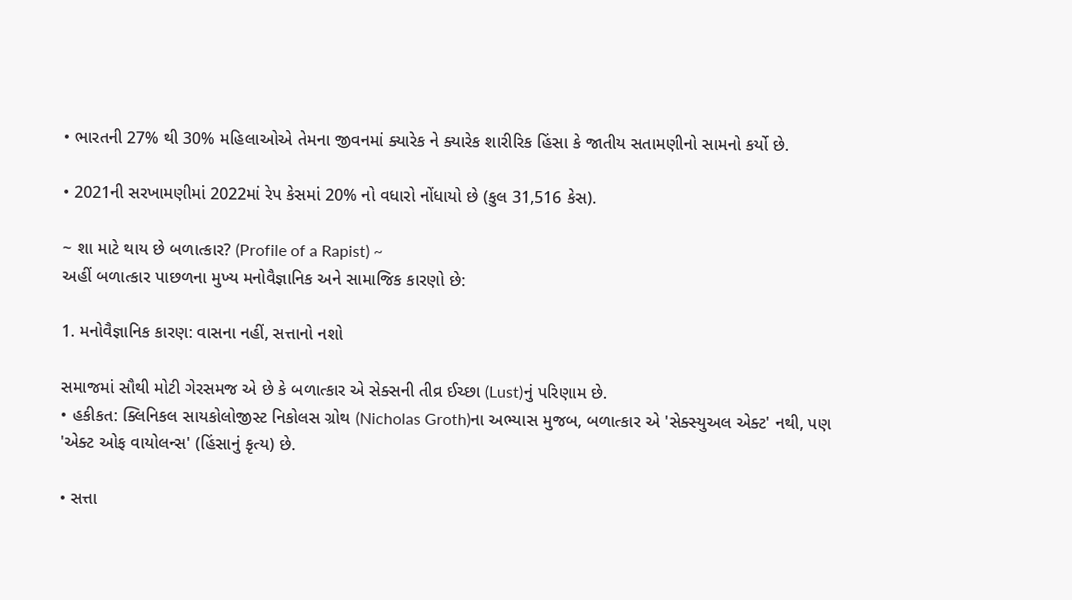• ભારતની 27% થી 30% મહિલાઓએ તેમના જીવનમાં ક્યારેક ને ક્યારેક શારીરિક હિંસા કે જાતીય સતામણીનો સામનો કર્યો છે.

• 2021ની સરખામણીમાં 2022માં રેપ કેસમાં 20% નો વધારો નોંધાયો છે (કુલ 31,516 કેસ).

~ શા માટે થાય છે બળાત્કાર? (Profile of a Rapist) ~
અહીં બળાત્કાર પાછળના મુખ્ય મનોવૈજ્ઞાનિક અને સામાજિક કારણો છે:

1. મનોવૈજ્ઞાનિક કારણ: વાસના નહીં, સત્તાનો નશો

સમાજમાં સૌથી મોટી ગેરસમજ એ છે કે બળાત્કાર એ સેક્સની તીવ્ર ઈચ્છા (Lust)નું પરિણામ છે.
• હકીકત: ક્લિનિકલ સાયકોલોજીસ્ટ નિકોલસ ગ્રોથ (Nicholas Groth)ના અભ્યાસ મુજબ, બળાત્કાર એ 'સેક્સ્યુઅલ એક્ટ' નથી, પણ 'એક્ટ ઓફ વાયોલન્સ' (હિંસાનું કૃત્ય) છે.

• સત્તા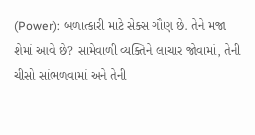(Power): બળાત્કારી માટે સેક્સ ગૌણ છે. તેને મજા શેમાં આવે છે? સામેવાળી વ્યક્તિને લાચાર જોવામાં, તેની ચીસો સાંભળવામાં અને તેની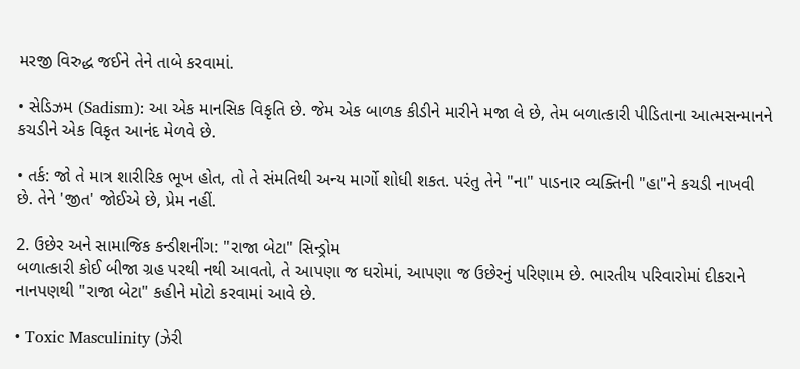મરજી વિરુદ્ધ જઈને તેને તાબે કરવામાં.

• સેડિઝમ (Sadism): આ એક માનસિક વિકૃતિ છે. જેમ એક બાળક કીડીને મારીને મજા લે છે, તેમ બળાત્કારી પીડિતાના આત્મસન્માનને કચડીને એક વિકૃત આનંદ મેળવે છે.

• તર્ક: જો તે માત્ર શારીરિક ભૂખ હોત, તો તે સંમતિથી અન્ય માર્ગો શોધી શકત. પરંતુ તેને "ના" પાડનાર વ્યક્તિની "હા"ને કચડી નાખવી છે. તેને 'જીત' જોઈએ છે, પ્રેમ નહીં.

2. ઉછેર અને સામાજિક કન્ડીશનીંગ: "રાજા બેટા" સિન્ડ્રોમ
બળાત્કારી કોઈ બીજા ગ્રહ પરથી નથી આવતો, તે આપણા જ ઘરોમાં, આપણા જ ઉછેરનું પરિણામ છે. ભારતીય પરિવારોમાં દીકરાને નાનપણથી "રાજા બેટા" કહીને મોટો કરવામાં આવે છે.

• Toxic Masculinity (ઝેરી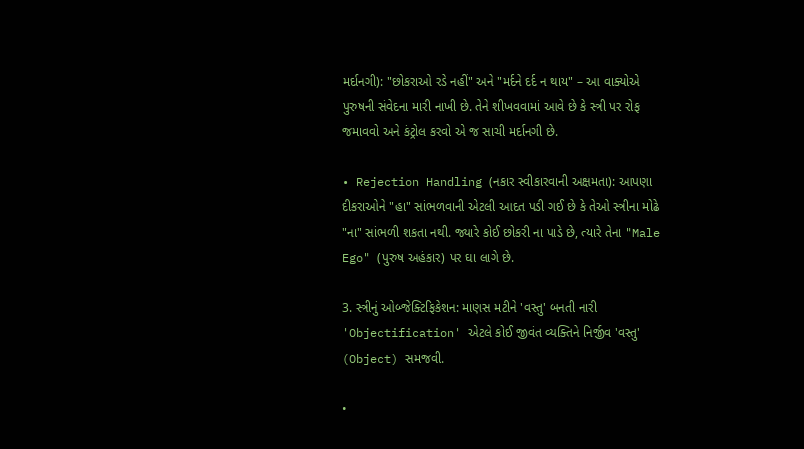મર્દાનગી): "છોકરાઓ રડે નહીં" અને "મર્દને દર્દ ન થાય" – આ વાક્યોએ પુરુષની સંવેદના મારી નાખી છે. તેને શીખવવામાં આવે છે કે સ્ત્રી પર રોફ જમાવવો અને કંટ્રોલ કરવો એ જ સાચી મર્દાનગી છે.

• Rejection Handling (નકાર સ્વીકારવાની અક્ષમતા): આપણા દીકરાઓને "હા" સાંભળવાની એટલી આદત પડી ગઈ છે કે તેઓ સ્ત્રીના મોઢે "ના" સાંભળી શકતા નથી. જ્યારે કોઈ છોકરી ના પાડે છે, ત્યારે તેના "Male Ego" (પુરુષ અહંકાર) પર ઘા લાગે છે.

3. સ્ત્રીનું ઓબ્જેક્ટિફિકેશન: માણસ મટીને 'વસ્તુ' બનતી નારી
'Objectification' એટલે કોઈ જીવંત વ્યક્તિને નિર્જીવ 'વસ્તુ' (Object) સમજવી.

•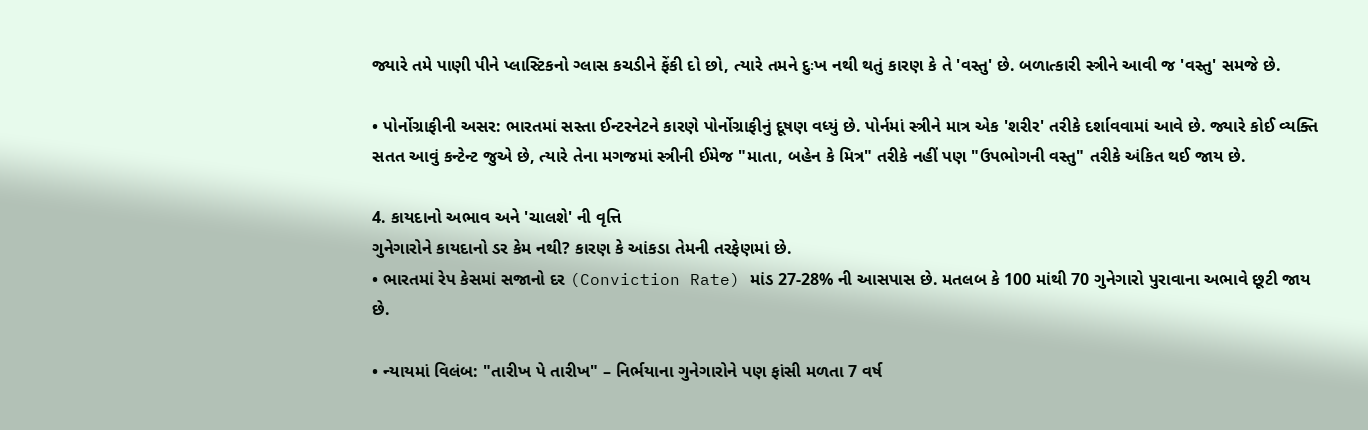જ્યારે તમે પાણી પીને પ્લાસ્ટિકનો ગ્લાસ કચડીને ફેંકી દો છો, ત્યારે તમને દુઃખ નથી થતું કારણ કે તે 'વસ્તુ' છે. બળાત્કારી સ્ત્રીને આવી જ 'વસ્તુ' સમજે છે.

• પોર્નોગ્રાફીની અસર: ભારતમાં સસ્તા ઈન્ટરનેટને કારણે પોર્નોગ્રાફીનું દૂષણ વધ્યું છે. પોર્નમાં સ્ત્રીને માત્ર એક 'શરીર' તરીકે દર્શાવવામાં આવે છે. જ્યારે કોઈ વ્યક્તિ સતત આવું કન્ટેન્ટ જુએ છે, ત્યારે તેના મગજમાં સ્ત્રીની ઈમેજ "માતા, બહેન કે મિત્ર" તરીકે નહીં પણ "ઉપભોગની વસ્તુ" તરીકે અંકિત થઈ જાય છે.

4. કાયદાનો અભાવ અને 'ચાલશે' ની વૃત્તિ
ગુનેગારોને કાયદાનો ડર કેમ નથી? કારણ કે આંકડા તેમની તરફેણમાં છે.
• ભારતમાં રેપ કેસમાં સજાનો દર (Conviction Rate) માંડ 27-28% ની આસપાસ છે. મતલબ કે 100 માંથી 70 ગુનેગારો પુરાવાના અભાવે છૂટી જાય છે.

• ન્યાયમાં વિલંબ: "તારીખ પે તારીખ" – નિર્ભયાના ગુનેગારોને પણ ફાંસી મળતા 7 વર્ષ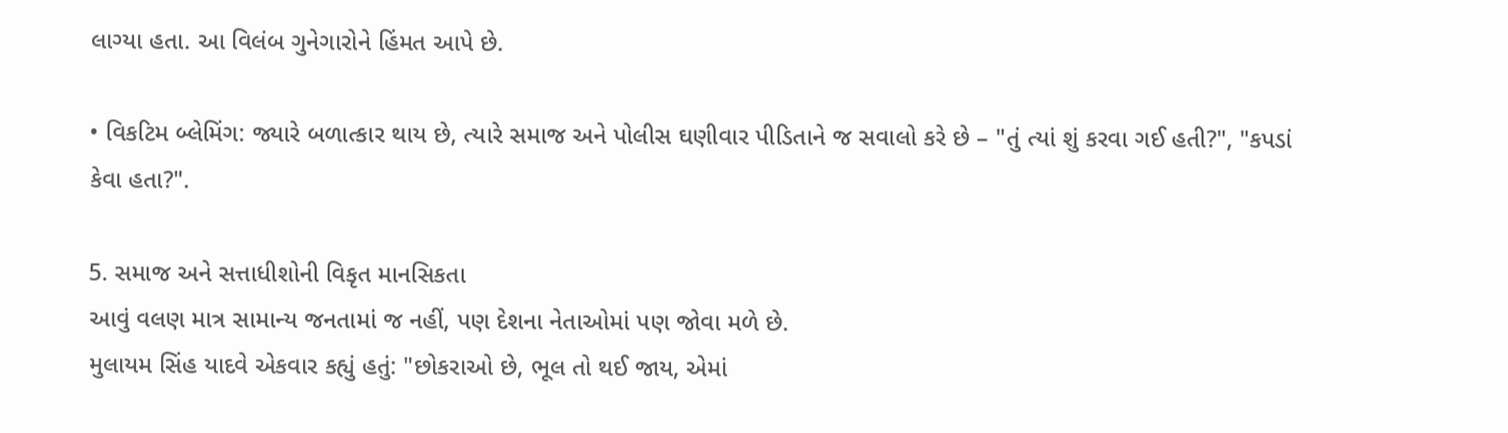લાગ્યા હતા. આ વિલંબ ગુનેગારોને હિંમત આપે છે.

• વિકટિમ બ્લેમિંગ: જ્યારે બળાત્કાર થાય છે, ત્યારે સમાજ અને પોલીસ ઘણીવાર પીડિતાને જ સવાલો કરે છે – "તું ત્યાં શું કરવા ગઈ હતી?", "કપડાં કેવા હતા?".

5. સમાજ અને સત્તાધીશોની વિકૃત માનસિકતા
આવું વલણ માત્ર સામાન્ય જનતામાં જ નહીં, પણ દેશના નેતાઓમાં પણ જોવા મળે છે.
મુલાયમ સિંહ યાદવે એકવાર કહ્યું હતું: "છોકરાઓ છે, ભૂલ તો થઈ જાય, એમાં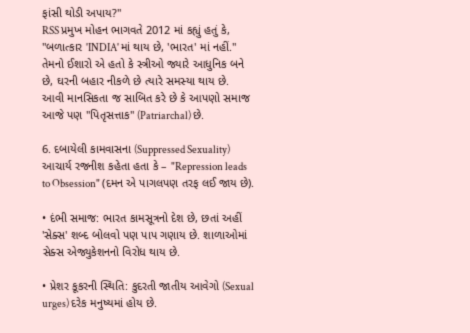ફાંસી થોડી અપાય?"
RSS પ્રમુખ મોહન ભાગવતે 2012 માં કહ્યું હતું કે, "બળાત્કાર 'INDIA' માં થાય છે, 'ભારત' માં નહીં." તેમનો ઈશારો એ હતો કે સ્ત્રીઓ જ્યારે આધુનિક બને છે, ઘરની બહાર નીકળે છે ત્યારે સમસ્યા થાય છે.
આવી માનસિકતા જ સાબિત કરે છે કે આપણો સમાજ આજે પણ "પિતૃસત્તાક" (Patriarchal) છે.

6. દબાયેલી કામવાસના (Suppressed Sexuality)
આચાર્ય રજનીશ કહેતા હતા કે – "Repression leads to Obsession" (દમન એ પાગલપણ તરફ લઈ જાય છે).

• દંભી સમાજ: ભારત કામસૂત્રનો દેશ છે, છતાં અહીં 'સેક્સ' શબ્દ બોલવો પણ પાપ ગણાય છે. શાળાઓમાં સેક્સ એજ્યુકેશનનો વિરોધ થાય છે.

• પ્રેશર કૂકરની સ્થિતિ: કુદરતી જાતીય આવેગો (Sexual urges) દરેક મનુષ્યમાં હોય છે.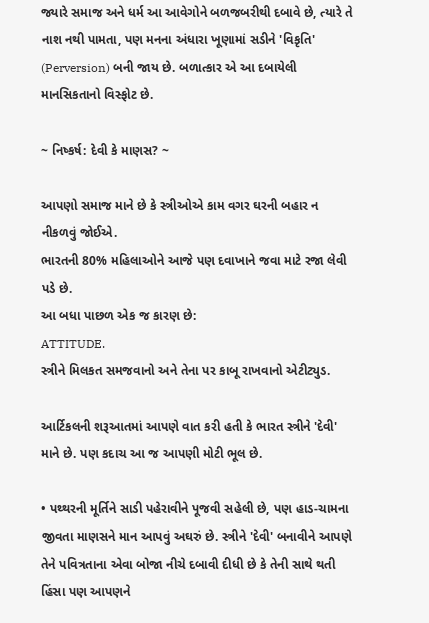જ્યારે સમાજ અને ધર્મ આ આવેગોને બળજબરીથી દબાવે છે, ત્યારે તે નાશ નથી પામતા, પણ મનના અંધારા ખૂણામાં સડીને 'વિકૃતિ' (Perversion) બની જાય છે. બળાત્કાર એ આ દબાયેલી માનસિકતાનો વિસ્ફોટ છે.

~ નિષ્કર્ષ: દેવી કે માણસ? ~

આપણો સમાજ માને છે કે સ્ત્રીઓએ કામ વગર ઘરની બહાર ન નીકળવું જોઈએ.
ભારતની 80% મહિલાઓને આજે પણ દવાખાને જવા માટે રજા લેવી પડે છે.
આ બધા પાછળ એક જ કારણ છે:
ATTITUDE.
સ્ત્રીને મિલકત સમજવાનો અને તેના પર કાબૂ રાખવાનો એટીટ્યુડ.

આર્ટિકલની શરૂઆતમાં આપણે વાત કરી હતી કે ભારત સ્ત્રીને 'દેવી' માને છે. પણ કદાચ આ જ આપણી મોટી ભૂલ છે.

• પથ્થરની મૂર્તિને સાડી પહેરાવીને પૂજવી સહેલી છે, પણ હાડ-ચામના જીવતા માણસને માન આપવું અઘરું છે. સ્ત્રીને 'દેવી' બનાવીને આપણે તેને પવિત્રતાના એવા બોજા નીચે દબાવી દીધી છે કે તેની સાથે થતી હિંસા પણ આપણને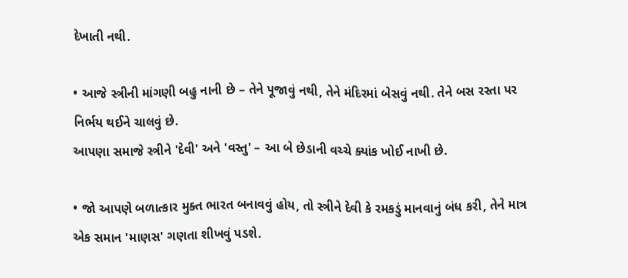દેખાતી નથી.

• આજે સ્ત્રીની માંગણી બહુ નાની છે – તેને પૂજાવું નથી, તેને મંદિરમાં બેસવું નથી. તેને બસ રસ્તા પર નિર્ભય થઈને ચાલવું છે.
આપણા સમાજે સ્ત્રીને 'દેવી' અને 'વસ્તુ' – આ બે છેડાની વચ્ચે ક્યાંક ખોઈ નાખી છે.

• જો આપણે બળાત્કાર મુક્ત ભારત બનાવવું હોય, તો સ્ત્રીને દેવી કે રમકડું માનવાનું બંધ કરી, તેને માત્ર એક સમાન 'માણસ' ગણતા શીખવું પડશે.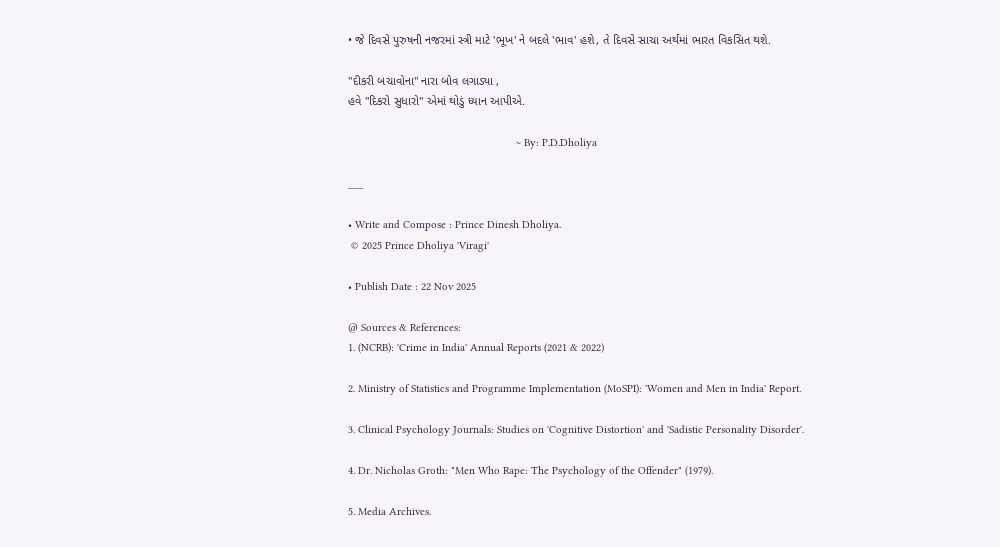• જે દિવસે પુરુષની નજરમાં સ્ત્રી માટે 'ભૂખ' ને બદલે 'ભાવ' હશે, તે દિવસે સાચા અર્થમાં ભારત વિકસિત થશે.

"દીકરી બચાવોના" નારા બોવ લગાડ્યા ,
હવે "દિકરો સુધારો" એમાં થોડું ધ્યાન આપીએ.

                                                        ~ By: P.D.Dholiya

___

• Write and Compose : Prince Dinesh Dholiya.
 © 2025 Prince Dholiya 'Viragi'

• Publish Date : 22 Nov 2025

@ Sources & References:
1. (NCRB): 'Crime in India' Annual Reports (2021 & 2022)

2. Ministry of Statistics and Programme Implementation (MoSPI): 'Women and Men in India' Report.

3. Clinical Psychology Journals: Studies on 'Cognitive Distortion' and 'Sadistic Personality Disorder'.

4. Dr. Nicholas Groth: "Men Who Rape: The Psychology of the Offender" (1979).

5. Media Archives.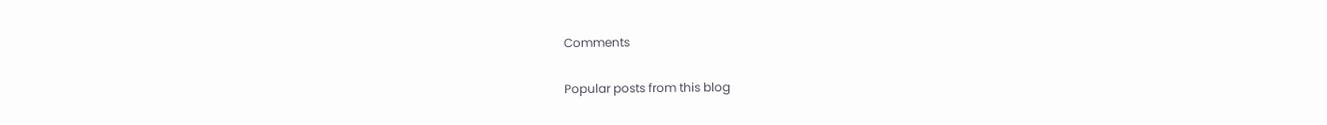Comments

Popular posts from this blog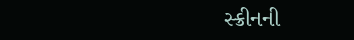સ્ક્રીનની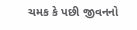ચમક કે પછી જીવનનો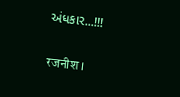અંધકાર...!!!

रजनीश ।